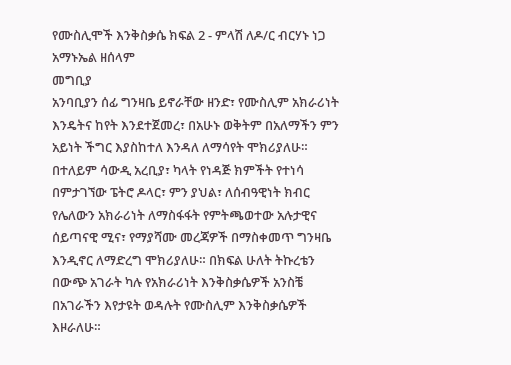የሙስሊሞች እንቅስቃሴ ክፍል 2 - ምላሽ ለዶ/ር ብርሃኑ ነጋ
አማኑኤል ዘሰላም
መግቢያ
አንባቢያን ሰፊ ግንዛቤ ይኖራቸው ዘንድ፣ የሙስሊም አክራሪነት እንዴትና ከየት እንደተጀመረ፣ በአሁኑ ወቅትም በአለማችን ምን አይነት ችግር እያስከተለ እንዳለ ለማሳየት ሞክሪያለሁ። በተለይም ሳውዲ አረቢያ፣ ካላት የነዳጅ ክምችት የተነሳ በምታገኘው ፔትሮ ዶላር፣ ምን ያህል፣ ለሰብዓዊነት ክብር የሌለውን አክራሪነት ለማስፋፋት የምትጫወተው አሉታዊና ሰይጣናዊ ሚና፣ የማያሻሙ መረጃዎች በማስቀመጥ ግንዛቤ እንዲኖር ለማድረግ ሞክሪያለሁ። በክፍል ሁለት ትኩረቴን በውጭ አገራት ካሉ የአክራሪነት እንቅስቃሴዎች አንስቼ በአገራችን እየታዩት ወዳሉት የሙስሊም እንቅስቃሴዎች እዞራለሁ።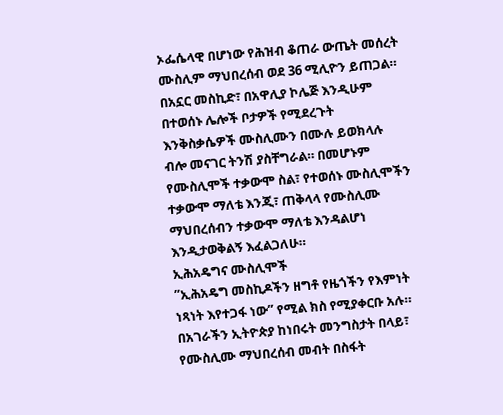ኦፌሴላዊ በሆነው የሕዝብ ቆጠራ ውጤት መሰረት ሙስሊም ማህበረሰብ ወደ 36 ሚሊዮን ይጠጋል። በአኗር መስኪድ፣ በአዋሊያ ኮሌጅ እንዲሁም በተወሰኑ ሌሎች ቦታዎች የሚደረጉት እንቅስቃሴዎች ሙስሊሙን በሙሉ ይወክላሉ ብሎ መናገር ትንሽ ያስቸግራል። በመሆኑም የሙስሊሞች ተቃውሞ ስል፣ የተወሰኑ ሙስሊሞችን ተቃውሞ ማለቴ እንጂ፣ ጠቅላላ የሙስሊሙ ማህበረሰብን ተቃውሞ ማለቴ እንዳልሆነ እንዲታወቅልኝ እፈልጋለሁ።
ኢሕአዴግና ሙስሊሞች
”ኢሕአዴግ መስኪዶችን ዘግቶ የዜጎችን የእምነት ነጻነት እየተጋፋ ነው” የሚል ክስ የሚያቀርቡ አሉ። በአገራችን ኢትዮጵያ ከነበሩት መንግስታት በላይ፣ የሙስሊሙ ማህበረሰብ መብት በስፋት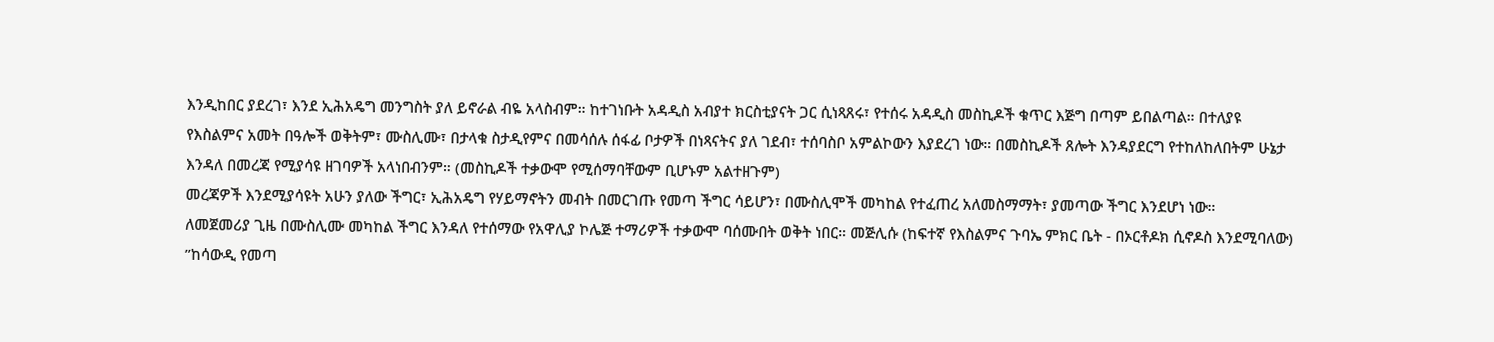እንዲከበር ያደረገ፣ እንደ ኢሕአዴግ መንግስት ያለ ይኖራል ብዬ አላስብም። ከተገነቡት አዳዲስ አብያተ ክርስቲያናት ጋር ሲነጻጸሩ፣ የተሰሩ አዳዲስ መስኪዶች ቁጥር እጅግ በጣም ይበልጣል። በተለያዩ የእስልምና አመት በዓሎች ወቅትም፣ ሙስሊሙ፣ በታላቁ ስታዲየምና በመሳሰሉ ሰፋፊ ቦታዎች በነጻናትና ያለ ገደብ፣ ተሰባስቦ አምልኮውን እያደረገ ነው። በመስኪዶች ጸሎት እንዳያደርግ የተከለከለበትም ሁኔታ እንዳለ በመረጃ የሚያሳዩ ዘገባዎች አላነበብንም። (መስኪዶች ተቃውሞ የሚሰማባቸውም ቢሆኑም አልተዘጉም)
መረጃዎች እንደሚያሳዩት አሁን ያለው ችግር፣ ኢሕአዴግ የሃይማኖትን መብት በመርገጡ የመጣ ችግር ሳይሆን፣ በሙስሊሞች መካከል የተፈጠረ አለመስማማት፣ ያመጣው ችግር እንደሆነ ነው።
ለመጀመሪያ ጊዜ በሙስሊሙ መካከል ችግር እንዳለ የተሰማው የአዋሊያ ኮሌጅ ተማሪዎች ተቃውሞ ባሰሙበት ወቅት ነበር። መጅሊሱ (ከፍተኛ የእስልምና ጉባኤ ምክር ቤት - በኦርቶዶክ ሲኖዶስ እንደሚባለው) ”ከሳውዲ የመጣ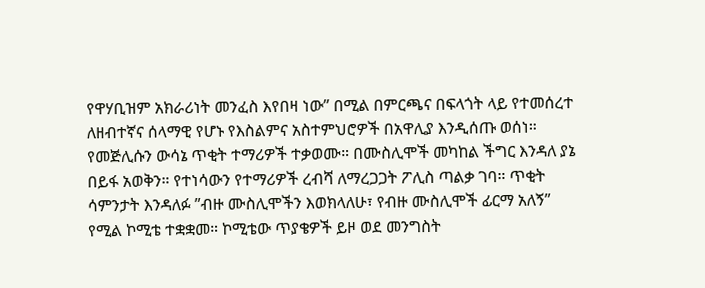የዋሃቢዝም አክራሪነት መንፈስ እየበዛ ነው” በሚል በምርጫና በፍላጎት ላይ የተመሰረተ ለዘብተኛና ሰላማዊ የሆኑ የእስልምና አስተምህሮዎች በአዋሊያ እንዲሰጡ ወሰነ።
የመጅሊሱን ውሳኔ ጥቂት ተማሪዎች ተቃወሙ። በሙስሊሞች መካከል ችግር እንዳለ ያኔ በይፋ አወቅን። የተነሳውን የተማሪዎች ረብሻ ለማረጋጋት ፖሊስ ጣልቃ ገባ። ጥቂት ሳምንታት እንዳለፉ ”ብዙ ሙስሊሞችን እወክላለሁ፣ የብዙ ሙስሊሞች ፊርማ አለኝ” የሚል ኮሚቴ ተቋቋመ። ኮሚቴው ጥያቄዎች ይዞ ወደ መንግስት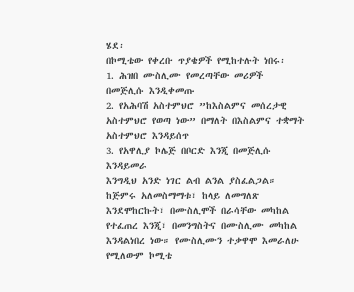ሄደ፡
በኮሚቴው የቀረቡ ጥያቄዎች የሚከተሉት ነበሩ፡
1. ሕዝበ ሙስሊሙ የመረጣቸው መሪዎች በመጅሊሱ እንዲቀመጡ
2. የአሕባሽ አስተምህሮ ”ከእስልምና መሰረታዊ አስተምህሮ የወጣ ነው” በማለት በእስልምና ተቋማት አስተምህሮ እንዳይሰጥ
3. የአዋሊያ ኮሌጅ በቦርድ እንጂ በመጅሊሱ እንዳይመራ
እንግዲህ አንድ ነገር ልብ ልንል ያስፈልጋል። ከጅምሩ አለመስማማቱ፣ ከላይ ለመግለጽ እንደሞከርኩት፣ በሙስሊሞች በራሳቸው መካከል የተፈጠረ እንጂ፣ በመንግስትና በሙስሊሙ መካከል እንዳልነበረ ነው። የሙስሊሙን ተቃዋሞ እመራለሁ የሚለውም ኮሚቴ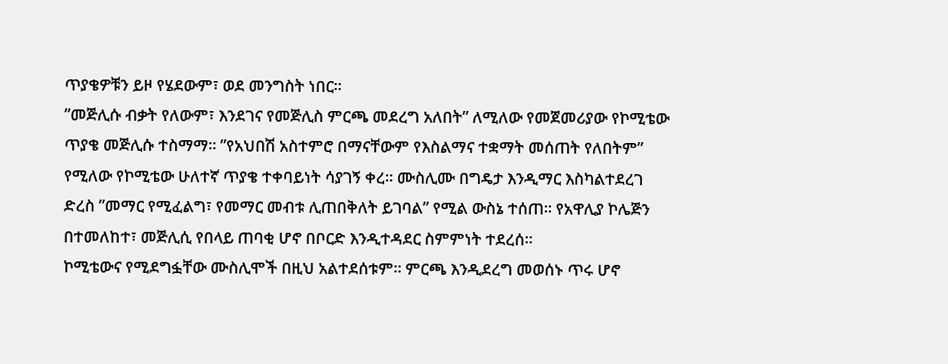ጥያቄዎቹን ይዞ የሄደውም፣ ወደ መንግስት ነበር።
”መጅሊሱ ብቃት የለውም፣ እንደገና የመጅሊስ ምርጫ መደረግ አለበት” ለሚለው የመጀመሪያው የኮሚቴው ጥያቄ መጅሊሱ ተስማማ። ”የአህበሽ አስተምሮ በማናቸውም የእስልማና ተቋማት መሰጠት የለበትም” የሚለው የኮሚቴው ሁለተኛ ጥያቄ ተቀባይነት ሳያገኝ ቀረ። ሙስሊሙ በግዴታ እንዲማር እስካልተደረገ ድረስ ”መማር የሚፈልግ፣ የመማር መብቱ ሊጠበቅለት ይገባል” የሚል ውስኔ ተሰጠ። የአዋሊያ ኮሌጅን በተመለከተ፣ መጅሊሲ የበላይ ጠባቂ ሆኖ በቦርድ እንዲተዳደር ስምምነት ተደረሰ።
ኮሚቴውና የሚደግፏቸው ሙስሊሞች በዚህ አልተደሰቱም። ምርጫ እንዲደረግ መወሰኑ ጥሩ ሆኖ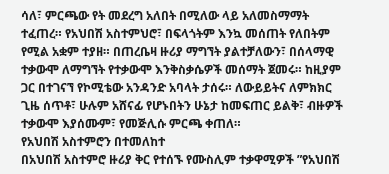ሳለ፣ ምርጫው የት መደረግ አለበት በሚለው ላይ አለመስማማት ተፈጠረ። የአህበሽ አስተምህሮ፣ በፍላጎትም እንኳ መሰጠት የለበትም የሚል አቋም ተያዘ። በጠረቤዛ ዙሪያ ማግኘት ያልተቻለውን፣ በሰላማዊ ተቃውሞ ለማግኘት የተቃውሞ እንቅስቃሴዎች መሰማት ጀመሩ። ከዚያም ጋር በተገናኘ የኮሚቴው አንዳንድ አባላት ታሰሩ። ለውይይትና ለምክክር ጊዜ ሰጥቶ፣ ሁሉም አሸናፊ የሆኑበትን ሁኔታ ከመፍጠር ይልቅ፣ ብዙዎች ተቃውሞ እያሰሙም፣ የመጅሊሱ ምርጫ ቀጠለ።
የአህበሽ አስተምሮን በተመለከተ
በአህበሽ አስተምሮ ዙሪያ ቅር የተሰኙ የሙስሊም ተቃዋሚዎች ”የአህበሽ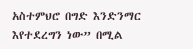አስተምህሮ በግድ እንድንማር እየተደረግን ነው” በሚል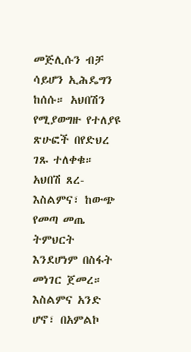መጅሊሱን ብቻ ሳይሆን ኢሕዴግን ከሰሱ። አህበሽን የሚያወግዙ የተለያዩ ጽሁፎች በየድህረ ገጹ ተለቀቁ። አህበሽ ጸረ-እስልምና፣ ከውጭ የመጣ መጤ ትምህርት እንደሆነም በስፋት መነገር ጀመረ።
እስልምና አንድ ሆኖ፣ በአምልኮ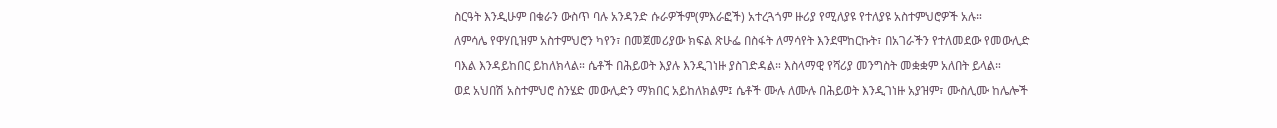ስርዓት እንዲሁም በቁራን ውስጥ ባሉ አንዳንድ ሱራዎችም(ምእራፎች) አተረጓጎም ዙሪያ የሚለያዩ የተለያዩ አስተምህሮዎች አሉ።
ለምሳሌ የዋሃቢዝም አስተምህሮን ካየን፣ በመጀመሪያው ክፍል ጽሁፌ በስፋት ለማሳየት እንደሞከርኩት፣ በአገራችን የተለመደው የመውሊድ ባእል እንዳይከበር ይከለክላል። ሴቶች በሕይወት እያሉ እንዲገነዙ ያስገድዳል። እስላማዊ የሻሪያ መንግስት መቋቋም አለበት ይላል።
ወደ አህበሽ አስተምህሮ ስንሄድ መውሊድን ማክበር አይከለክልም፤ ሴቶች ሙሉ ለሙሉ በሕይወት እንዲገነዙ አያዝም፣ ሙስሊሙ ከሌሎች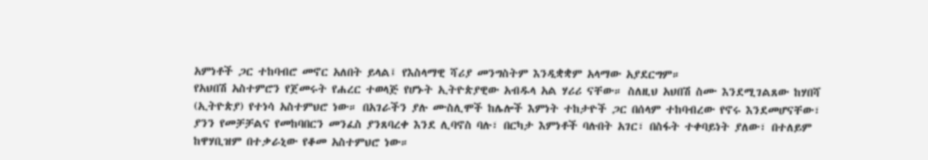አምነቶች ጋር ተከባብሮ መኖር አለበት ይላል፤ የእስላማዊ ሻሪያ መንግስትም እንዲቋቋም አላማው አያደርግም።
የአህበሽ አስተምሮን የጀመሩት የሐረር ተወላጅ የሆኑት ኢትዮጵያዊው አብዱላ አል ሃሪሪ ናቸው። ስለዚህ አህበሽ ስሙ እንደሚገልጸው ከሃበሻ (ኢትዮጵያ) የተነሳ አስተምህሮ ነው። በአገራችን ያሉ ሙስሊሞች ከሌሎች እምነት ተከታዮች ጋር በሰላም ተከባብረው የኖሩ እንደመሆናቸው፣ ያንን የመቻቻልና የመከባበርን መንፈስ ያንጸባረቀ እንደ ሊባኖስ ባሉ፣ በርካታ እምነቶች ባሉበት አገር፣ በስፋት ተቀባይነት ያለው፣ በተለይም ከዋሃቢዝም በተቃራኒው የቆመ አስተምህሮ ነው።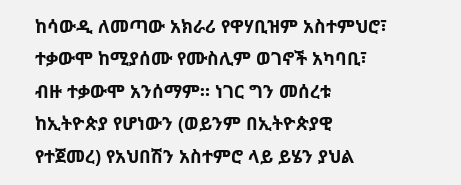ከሳውዲ ለመጣው አክራሪ የዋሃቢዝም አስተምህሮ፣ ተቃውሞ ከሚያሰሙ የሙስሊም ወገኖች አካባቢ፣ ብዙ ተቃውሞ አንሰማም። ነገር ግን መሰረቱ ከኢትዮጵያ የሆነውን (ወይንም በኢትዮጵያዊ የተጀመረ) የአህበሽን አስተምሮ ላይ ይሄን ያህል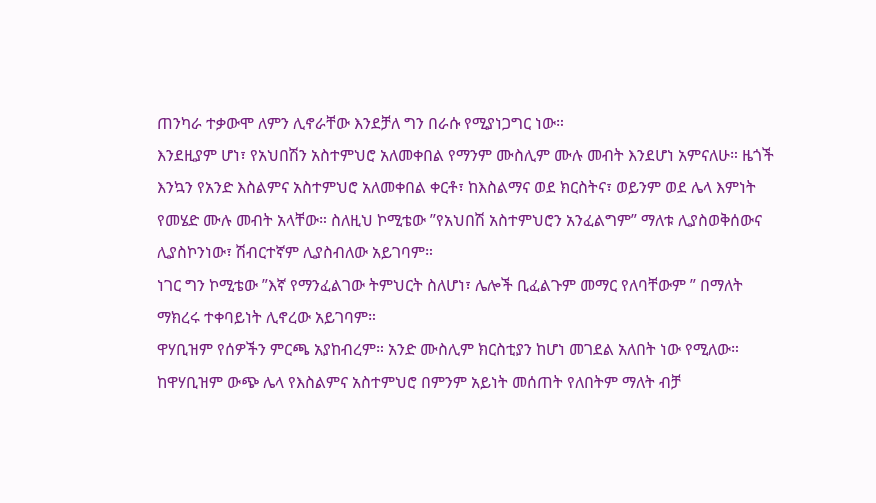ጠንካራ ተቃውሞ ለምን ሊኖራቸው እንደቻለ ግን በራሱ የሚያነጋግር ነው።
እንደዚያም ሆነ፣ የአህበሽን አስተምህሮ አለመቀበል የማንም ሙስሊም ሙሉ መብት እንደሆነ አምናለሁ። ዜጎች እንኳን የአንድ እስልምና አስተምህሮ አለመቀበል ቀርቶ፣ ከእስልማና ወደ ክርስትና፣ ወይንም ወደ ሌላ እምነት የመሄድ ሙሉ መብት አላቸው። ስለዚህ ኮሚቴው ”የአህበሽ አስተምህሮን አንፈልግም” ማለቱ ሊያስወቅሰውና ሊያስኮንነው፣ ሽብርተኛም ሊያስብለው አይገባም።
ነገር ግን ኮሚቴው ”እኛ የማንፈልገው ትምህርት ስለሆነ፣ ሌሎች ቢፈልጉም መማር የለባቸውም ” በማለት ማክረሩ ተቀባይነት ሊኖረው አይገባም።
ዋሃቢዝም የሰዎችን ምርጫ አያከብረም። አንድ ሙስሊም ክርስቲያን ከሆነ መገደል አለበት ነው የሚለው። ከዋሃቢዝም ውጭ ሌላ የእስልምና አስተምህሮ በምንም አይነት መሰጠት የለበትም ማለት ብቻ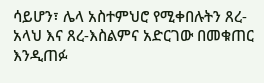ሳይሆን፣ ሌላ አስተምህሮ የሚቀበሉትን ጸረ-አላህ እና ጸረ-እስልምና አድርገው በመቁጠር እንዲጠፉ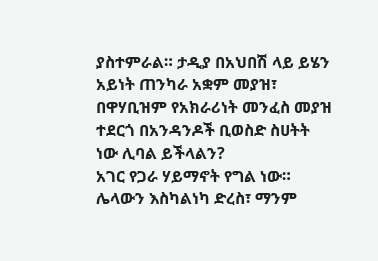ያስተምራል። ታዲያ በአህበሽ ላይ ይሄን አይነት ጠንካራ አቋም መያዝ፣ በዋሃቢዝም የአክራሪነት መንፈስ መያዝ ተደርጎ በአንዳንዶች ቢወስድ ስሀትት ነው ሊባል ይችላልን?
አገር የጋራ ሃይማኖት የግል ነው። ሌላውን እስካልነካ ድረስ፣ ማንም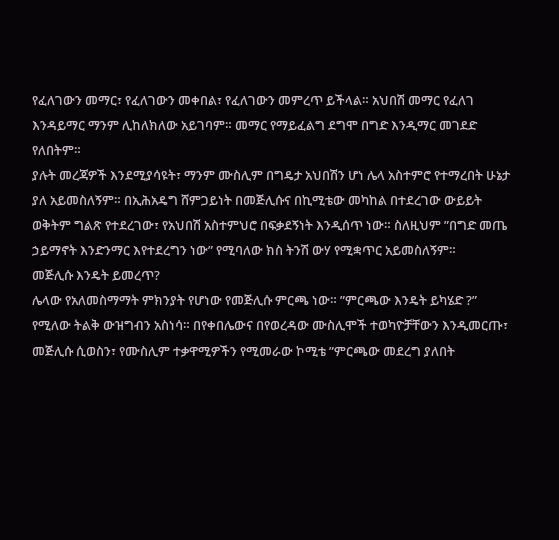የፈለገውን መማር፣ የፈለገውን መቀበል፣ የፈለገውን መምረጥ ይችላል። አህበሽ መማር የፈለገ እንዳይማር ማንም ሊከለክለው አይገባም። መማር የማይፈልግ ደግሞ በግድ እንዲማር መገደድ የለበትም።
ያሉት መረጃዎች እንደሚያሳዩት፣ ማንም ሙስሊም በግዴታ አህበሽን ሆነ ሌላ አስተምሮ የተማረበት ሁኔታ ያለ አይመስለኝም። በኢሕአዴግ ሸምጋይነት በመጅሊሱና በኪሚቴው መካከል በተደረገው ውይይት ወቅትም ግልጽ የተደረገው፣ የአህበሽ አስተምህሮ በፍቃደኝነት እንዲሰጥ ነው። ስለዚህም ”በግድ መጤ ኃይማኖት እንድንማር እየተደረግን ነው” የሚባለው ክስ ትንሽ ውሃ የሚቋጥር አይመስለኝም።
መጅሊሱ እንዴት ይመረጥ?
ሌላው የአለመስማማት ምክንያት የሆነው የመጅሊሱ ምርጫ ነው። ”ምርጫው እንዴት ይካሄድ ?” የሚለው ትልቅ ውዝግብን አስነሳ። በየቀበሌውና በየወረዳው ሙስሊሞች ተወካዮቻቸውን እንዲመርጡ፣ መጅሊሱ ሲወስን፣ የሙስሊም ተቃዋሚዎችን የሚመራው ኮሚቴ ”ምርጫው መደረግ ያለበት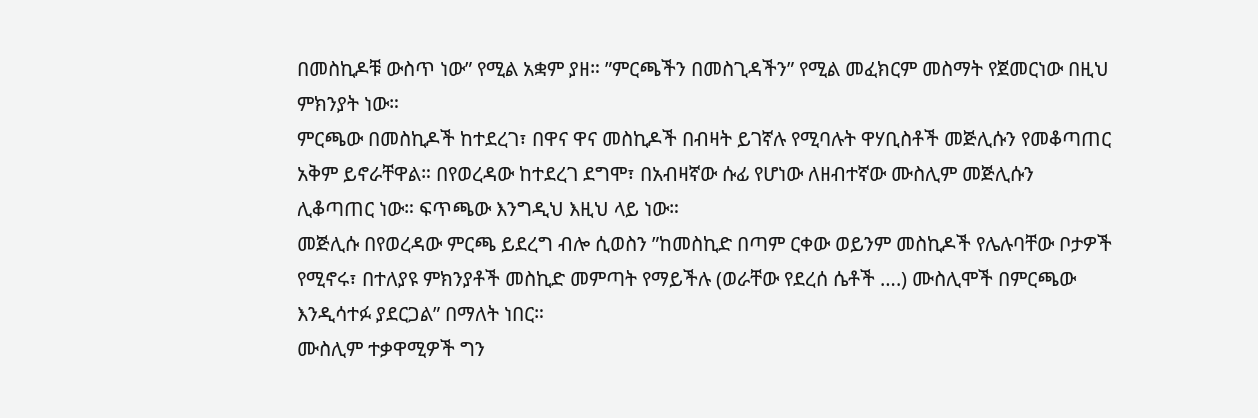በመስኪዶቹ ውስጥ ነው” የሚል አቋም ያዘ። ”ምርጫችን በመስጊዳችን” የሚል መፈክርም መስማት የጀመርነው በዚህ ምክንያት ነው።
ምርጫው በመስኪዶች ከተደረገ፣ በዋና ዋና መስኪዶች በብዛት ይገኛሉ የሚባሉት ዋሃቢስቶች መጅሊሱን የመቆጣጠር አቅም ይኖራቸዋል። በየወረዳው ከተደረገ ደግሞ፣ በአብዛኛው ሱፊ የሆነው ለዘብተኛው ሙስሊም መጅሊሱን ሊቆጣጠር ነው። ፍጥጫው እንግዲህ እዚህ ላይ ነው።
መጅሊሱ በየወረዳው ምርጫ ይደረግ ብሎ ሲወስን ”ከመስኪድ በጣም ርቀው ወይንም መስኪዶች የሌሉባቸው ቦታዎች የሚኖሩ፣ በተለያዩ ምክንያቶች መስኪድ መምጣት የማይችሉ (ወራቸው የደረሰ ሴቶች ….) ሙስሊሞች በምርጫው እንዲሳተፉ ያደርጋል” በማለት ነበር።
ሙስሊም ተቃዋሚዎች ግን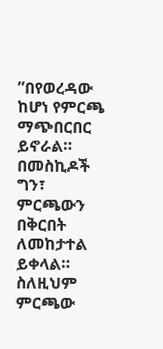”በየወረዳው ከሆነ የምርጫ ማጭበርበር ይኖራል። በመስኪዶች ግን፣ ምርጫውን በቅርበት ለመከታተል ይቀላል። ስለዚህም ምርጫው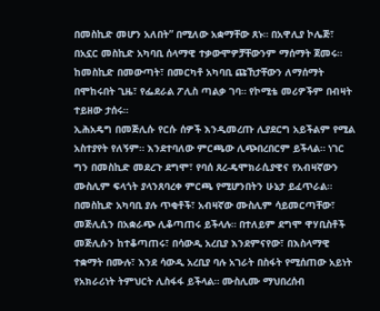በመስኪድ መሆን አለበት” በሚለው አቋማቸው ጸኑ። በአዋሊያ ኮሌጅ፣ በአኗር መስኪድ አካባቢ ሰላማዊ ተቃውሞዎቻቸውንም ማሰማት ጀመሩ። ከመስኪድ በመውጣት፣ በመርካቶ አካባቢ ጩኸታቸውን ለማሰማት በሞከሩበት ጊዜ፣ የፌደራል ፖሊስ ጣልቃ ገባ። የኮሚቴ መሪዎችም በብዛት ተይዘው ታሰሩ።
ኢሕአዴግ በመጅሊሱ የርሱ ሰዎች እንዲመረጡ ሊያደርግ አይችልም የሚል አስተያየት የለኝም። እንደተባለው ምርጫው ሊጭበረበርም ይችላል። ነገር ግን በመስኪድ መደረጉ ደግሞ፣ የባሰ ጸረ-ዴሞክራሲያዊና የአብዛኛውን ሙስሊም ፍላጎት ያላንጸባረቀ ምርጫ የሚሆንበትን ሁኔታ ይፈጥራል። በመስኪድ አካባቢ ያሉ ጥቂቶች፣ አብዛኛው ሙስሊም ሳይመርጣቸው፣ መጅሊሲን በአቋራጭ ሊቆጣጠሩ ይችላሉ። በተለይም ደግሞ ዋሃቢስቶች መጅሊሱን ከተቆጣጠሩ፣ በሳውዲ አረቢያ እንደምናየው፣ በእስላማዊ ተቋማት በሙሉ፣ እንደ ሳውዲ አረቢያ ባሉ አገራት በስፋት የሚሰጠው አይነት የአክራሪነት ትምህርት ሊስፋፋ ይችላል። ሙስሊሙ ማህበረሰብ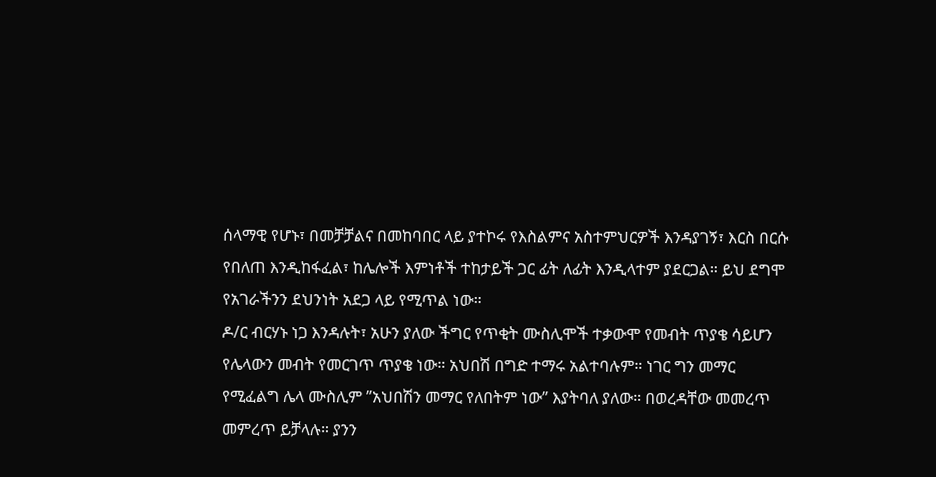ሰላማዊ የሆኑ፣ በመቻቻልና በመከባበር ላይ ያተኮሩ የእስልምና አስተምህርዎች እንዳያገኝ፣ እርስ በርሱ የበለጠ እንዲከፋፈል፣ ከሌሎች እምነቶች ተከታይች ጋር ፊት ለፊት እንዲላተም ያደርጋል። ይህ ደግሞ የአገራችንን ደህንነት አደጋ ላይ የሚጥል ነው።
ዶ/ር ብርሃኑ ነጋ እንዳሉት፣ አሁን ያለው ችግር የጥቂት ሙስሊሞች ተቃውሞ የመብት ጥያቄ ሳይሆን የሌላውን መብት የመርገጥ ጥያቄ ነው። አህበሽ በግድ ተማሩ አልተባሉም። ነገር ግን መማር የሚፈልግ ሌላ ሙስሊም ”አህበሽን መማር የለበትም ነው” እያትባለ ያለው። በወረዳቸው መመረጥ መምረጥ ይቻላሉ። ያንን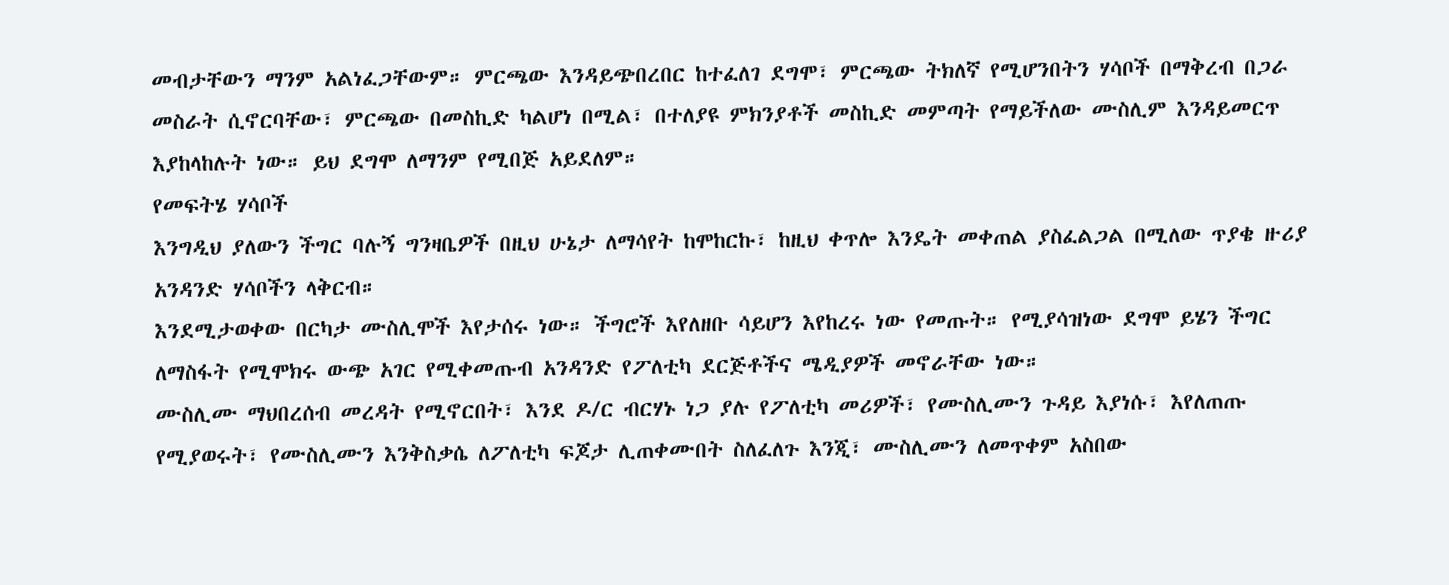መብታቸውን ማንም አልነፈጋቸውም። ምርጫው እንዳይጭበረበር ከተፈለገ ደግሞ፣ ምርጫው ትክለኛ የሚሆንበትን ሃሳቦች በማቅረብ በጋራ መስራት ሲኖርባቸው፣ ምርጫው በመስኪድ ካልሆነ በሚል፣ በተለያዩ ምክንያቶች መስኪድ መምጣት የማይችለው ሙስሊም እንዳይመርጥ እያከላከሉት ነው። ይህ ደግሞ ለማንም የሚበጅ አይደለም።
የመፍትሄ ሃሳቦች
እንግዲህ ያለውን ችግር ባሉኝ ግንዛቤዎች በዚህ ሁኔታ ለማሳየት ከሞከርኩ፣ ከዚህ ቀጥሎ እንዴት መቀጠል ያስፈልጋል በሚለው ጥያቄ ዙሪያ አንዳንድ ሃሳቦችን ላቅርብ።
እንደሚታወቀው በርካታ ሙስሊሞች እየታሰሩ ነው። ችግሮች እየለዘቡ ሳይሆን እየከረሩ ነው የመጡት። የሚያሳዝነው ደግሞ ይሄን ችግር ለማስፋት የሚሞክሩ ውጭ አገር የሚቀመጡብ አንዳንድ የፖለቲካ ደርጅቶችና ሜዲያዎች መኖራቸው ነው።
ሙስሊሙ ማህበረሰብ መረዳት የሚኖርበት፣ እንደ ዶ/ር ብርሃኑ ነጋ ያሉ የፖለቲካ መሪዎች፣ የሙስሊሙን ጉዳይ እያነሱ፣ እየለጠጡ የሚያወሩት፣ የሙስሊሙን እንቅስቃሴ ለፖለቲካ ፍጆታ ሊጠቀሙበት ስለፈለጉ እንጂ፣ ሙስሊሙን ለመጥቀም አስበው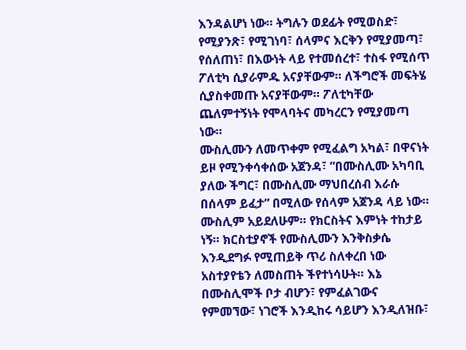እንዳልሆነ ነው። ትግሉን ወደፊት የሚወስድ፣ የሚያንጽ፣ የሚገነባ፣ ሰላምና እርቅን የሚያመጣ፣ የሰለጠነ፣ በእውነት ላይ የተመሰረተ፣ ተስፋ የሚሰጥ ፖለቲካ ሲያራምዱ አናያቸውም። ለችግሮች መፍትሄ ሲያስቀመጡ አናያቸውም። ፖለቲካቸው ጨለምተኝነት የሞላባትና መካረርን የሚያመጣ ነው።
ሙስሊሙን ለመጥቀም የሚፈልግ አካል፣ በዋናነት ይዞ የሚንቀሳቀሰው አጀንዳ፣ ”በሙስሊሙ አካባቢ ያለው ችግር፣ በሙስሊሙ ማህበረሰብ እራሱ በሰላም ይፈታ” በሚለው የሰላም አጀንዳ ላይ ነው።
ሙስሊም አይደለሁም። የክርስትና እምነት ተከታይ ነኝ። ክርስቲያኖች የሙስሊሙን እንቅስቃሴ እንዲደግፉ የሚጠይቅ ጥሪ ስለቀረበ ነው አስተያየቴን ለመስጠት ችየተነሳሁት። እኔ በሙስሊሞች ቦታ ብሆን፣ የምፈልገውና የምመኘው፣ ነገሮች እንዲከሩ ሳይሆን እንዲለዝቡ፣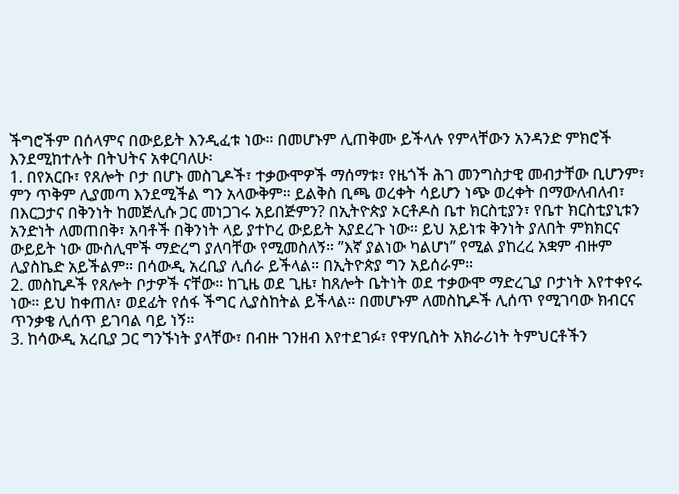ችግሮችም በሰላምና በውይይት እንዲፈቱ ነው። በመሆኑም ሊጠቅሙ ይችላሉ የምላቸውን አንዳንድ ምክሮች እንደሚከተሉት በትህትና አቀርባለሁ፡
1. በየአርቡ፣ የጸሎት ቦታ በሆኑ መስጊዶች፣ ተቃውሞዎች ማሰማቱ፣ የዜጎች ሕገ መንግስታዊ መብታቸው ቢሆንም፣ ምን ጥቅም ሊያመጣ እንደሚችል ግን አላውቅም። ይልቅስ ቢጫ ወረቀት ሳይሆን ነጭ ወረቀት በማውለብለብ፣ በእርጋታና በቅንነት ከመጅሊሱ ጋር መነጋገሩ አይበጅምን? በኢትዮጵያ ኦርቶዶስ ቤተ ክርስቲያን፣ የቤተ ክርስቲያኒቱን አንድነት ለመጠበቅ፣ አባቶች በቅንነት ላይ ያተኮረ ውይይት አያደረጉ ነው። ይህ አይነቱ ቅንነት ያለበት ምክክርና ውይይት ነው ሙስሊሞች ማድረግ ያለባቸው የሚመስለኝ። ”እኛ ያልነው ካልሆነ” የሚል ያከረረ አቋም ብዙም ሊያስኬድ አይችልም። በሳውዲ አረቢያ ሊሰራ ይችላል። በኢትዮጵያ ግን አይሰራም።
2. መስኪዶች የጸሎት ቦታዎች ናቸው። ከጊዜ ወደ ጊዜ፣ ከጸሎት ቤትነት ወደ ተቃውሞ ማድረጊያ ቦታነት እየተቀየሩ ነው። ይህ ከቀጠለ፣ ወደፊት የሰፋ ችግር ሊያስከትል ይችላል። በመሆኑም ለመስኪዶች ሊሰጥ የሚገባው ክብርና ጥንቃቄ ሊሰጥ ይገባል ባይ ነኝ።
3. ከሳውዲ አረቢያ ጋር ግንኙነት ያላቸው፣ በብዙ ገንዘብ እየተደገፉ፣ የዋሃቢስት አክራሪነት ትምህርቶችን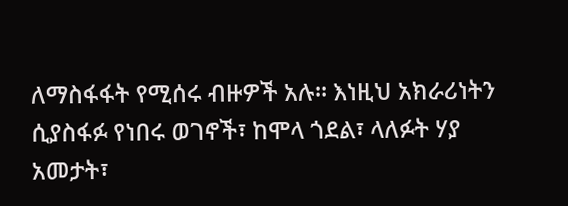ለማስፋፋት የሚሰሩ ብዙዎች አሉ። እነዚህ አክራሪነትን ሲያስፋፉ የነበሩ ወገኖች፣ ከሞላ ጎደል፣ ላለፉት ሃያ አመታት፣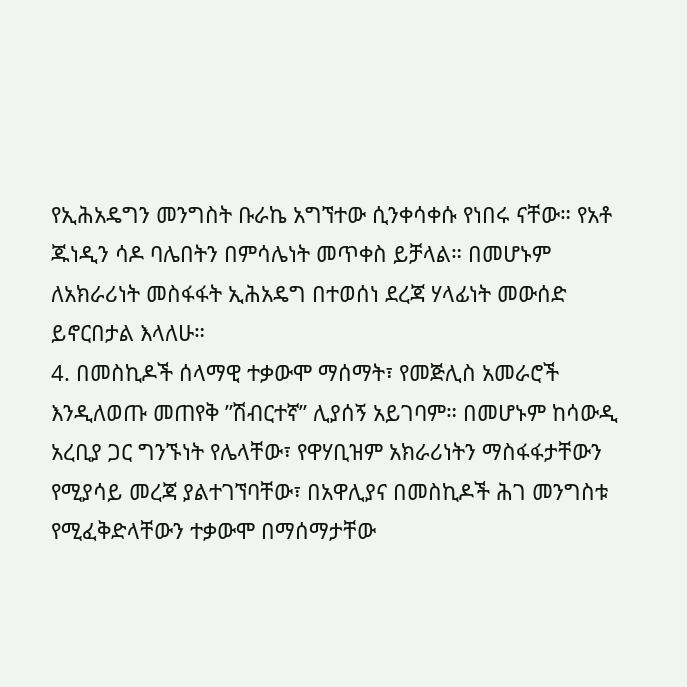የኢሕአዴግን መንግስት ቡራኬ አግኘተው ሲንቀሳቀሱ የነበሩ ናቸው። የአቶ ጁነዲን ሳዶ ባሌበትን በምሳሌነት መጥቀስ ይቻላል። በመሆኑም ለአክራሪነት መስፋፋት ኢሕአዴግ በተወሰነ ደረጃ ሃላፊነት መውሰድ ይኖርበታል እላለሁ።
4. በመስኪዶች ሰላማዊ ተቃውሞ ማሰማት፣ የመጅሊስ አመራሮች እንዲለወጡ መጠየቅ ”ሽብርተኛ” ሊያሰኝ አይገባም። በመሆኑም ከሳውዲ አረቢያ ጋር ግንኙነት የሌላቸው፣ የዋሃቢዝም አክራሪነትን ማስፋፋታቸውን የሚያሳይ መረጃ ያልተገኘባቸው፣ በአዋሊያና በመስኪዶች ሕገ መንግስቱ የሚፈቅድላቸውን ተቃውሞ በማሰማታቸው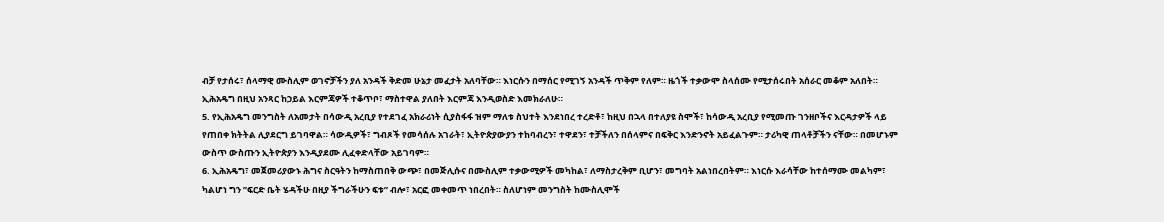ብቻ የታሰሩ፣ ሰላማዊ ሙስሊም ወገኖቻችን ያለ አንዳች ቅድመ ሁኔታ መፈታት አለባቸው። እነርሱን በማሰር የሚገኝ አንዳች ጥቅም የለም። ዜጎች ተቃውሞ ስላሰሙ የሚታሰሩበት አሰራር መቆም አለበት። ኢሕአዴግ በዚህ አንጻር ከኃይል እርምጃዎች ተቆጥቦ፣ ማስተዋል ያለበት እርምጃ እንዲወስድ እመክራለሁ።
5. የኢሕአዴግ መንግስት ለአመታት በሳውዲ አረቢያ የተደገፈ አክራሪነት ሲያስፋፋ ዝም ማለቱ ስህተት እንደነበረ ተረድቶ፣ ከዚህ በኋላ በተለያዩ ስሞች፣ ከሳውዲ አረቢያ የሚመጡ ገንዘቦችና እርዳታዎች ላይ የጠበቀ ክትትል ሊያደርግ ይገባዋል። ሳውዲዎች፣ ግብጾች የመሳሰሉ አገራት፣ ኢትዮጵያውያን ተከባብረን፣ ተዋደን፣ ተቻችለን በሰላምና በፍቅር እንድንኖት አይፈልጉም። ታሪካዊ ጠላቶቻችን ናቸው። በመሆኑም ውስጥ ውስጡን ኢትዮጵያን እንዲያደሙ ሊፈቀድላቸው አይገባም።
6. ኢሕአዴግ፣ መጀመሪያውኑ ሕግና ስርዓትን ከማስጠበቅ ውጭ፣ በመጅሊሱና በሙስሊም ተቃውሚዎች መካከል፣ ለማስታረቅም ቢሆን፣ መግባት አልነበረበትም። እነርሱ እራሳቸው ከተሰማሙ መልካም፣ ካልሆነ ግን ”ፍርድ ቤት ሄዳችሁ በዚያ ችግራችሁን ፍቱ” ብሎ፣ አርፎ መቀመጥ ነበረበት። ስለሆነም መንግስት ከሙስሊሞች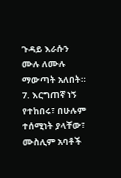ጉዳይ እራሱን ሙሉ ለሙሉ ማውጣት አለበት።
7. እርግጠኛ ነኝ የተከበሩ፣ በሁሉም ተሰሚነት ያላቸው፣ ሙስሊም አባቶች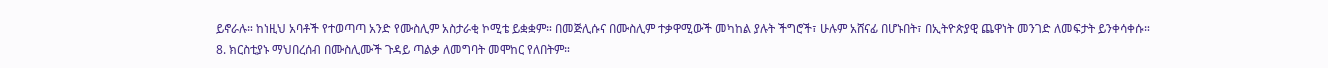ይኖራሉ። ከነዚህ አባቶች የተወጣጣ አንድ የሙስሊም አስታራቂ ኮሚቴ ይቋቋም። በመጅሊሱና በሙስሊም ተቃዋሚውች መካከል ያሉት ችግሮች፣ ሁሉም አሸናፊ በሆኑበት፣ በኢትዮጵያዊ ጨዋነት መንገድ ለመፍታት ይንቀሳቀሱ።
8. ክርስቲያኑ ማህበረሰብ በሙስሊሙች ጉዳይ ጣልቃ ለመግባት መሞከር የለበትም።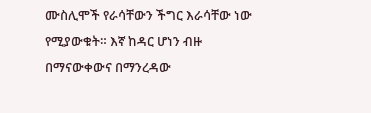ሙስሊሞች የራሳቸውን ችግር እራሳቸው ነው የሚያውቁት። እኛ ከዳር ሆነን ብዙ በማናውቀውና በማንረዳው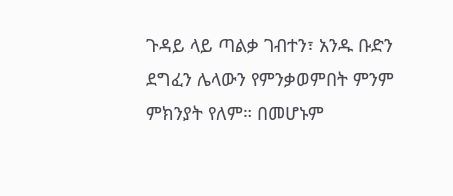ጉዳይ ላይ ጣልቃ ገብተን፣ አንዱ ቡድን ደግፈን ሌላውን የምንቃወምበት ምንም ምክንያት የለም። በመሆኑም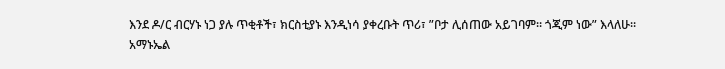እንደ ዶ/ር ብርሃኑ ነጋ ያሉ ጥቂቶች፣ ክርስቲያኑ እንዲነሳ ያቀረቡት ጥሪ፣ ”ቦታ ሊሰጠው አይገባም። ጎጂም ነው” እላለሁ።
አማኑኤል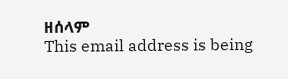ዘሰላም
This email address is being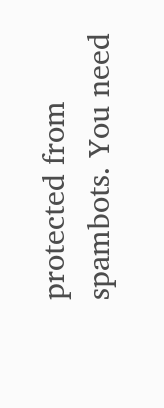protected from spambots. You need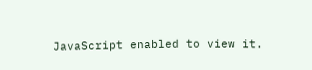JavaScript enabled to view it.